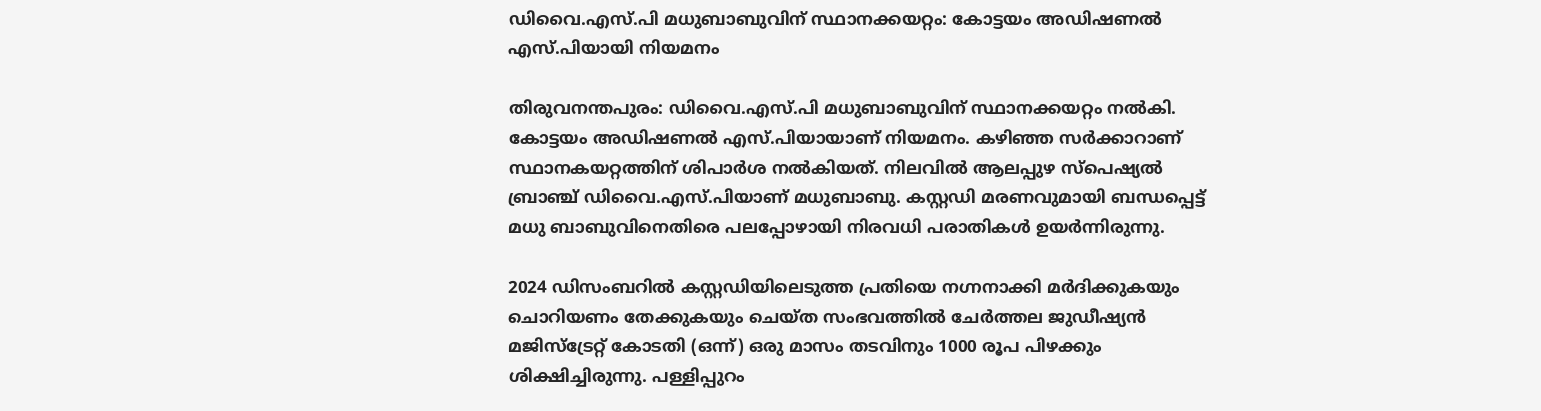ഡിവൈ.എസ്.പി മധുബാബുവിന് സ്ഥാനക്കയറ്റം: കോട്ടയം അഡിഷണൽ എസ്.പിയായി നിയമനം

തിരുവനന്തപുരം: ഡിവൈ.എസ്.പി മധുബാബുവിന് സ്ഥാനക്കയറ്റം നൽകി. കോട്ടയം അഡിഷണൽ എസ്.പിയായാണ് നിയമനം. കഴിഞ്ഞ സർക്കാറാണ് സ്ഥാനകയറ്റത്തിന് ശിപാർശ നൽകിയത്. നിലവിൽ ആലപ്പുഴ സ്പെഷ്യൽ ബ്രാഞ്ച് ഡിവൈ.എസ്.പിയാണ് മധുബാബു. കസ്റ്റഡി മരണവുമായി ബന്ധപ്പെട്ട് മധു ബാബുവിനെതിരെ പലപ്പോഴായി നിരവധി പരാതികൾ ഉയര്‍ന്നിരുന്നു.

2024 ഡിസംബറില്‍ കസ്റ്റഡിയിലെടുത്ത പ്രതിയെ നഗ്നനാക്കി മര്‍ദിക്കുകയും ചൊറിയണം തേക്കുകയും ചെയ്ത സംഭവത്തില്‍ ചേര്‍ത്തല ജുഡീഷ്യന്‍ മജിസ്‌ട്രേറ്റ് കോടതി (ഒന്ന്) ഒരു മാസം തടവിനും 1000 രൂപ പിഴക്കും ശിക്ഷിച്ചിരുന്നു. പള്ളിപ്പുറം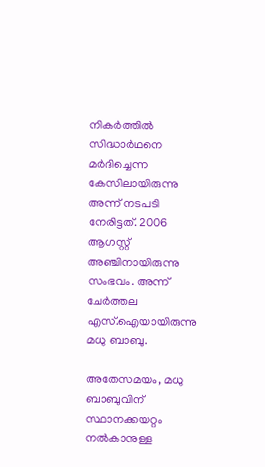നികര്‍ത്തില്‍ സിദ്ധാര്‍ഥനെ മര്‍ദിച്ചെന്ന കേസിലായിരുന്നു അന്ന് നടപടി നേരിട്ടത്. 2006 ആഗസ്റ്റ് അഞ്ചിനായിരുന്നു സംഭവം. അന്ന് ചേര്‍ത്തല എസ്‌.ഐയായിരുന്നു മധു ബാബു.

അതേസമയം, മധു ബാബുവിന് സ്ഥാനക്കയറ്റം നൽകാനുള്ള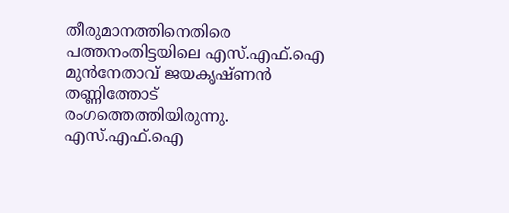തീരുമാനത്തിനെതിരെ പത്തനംതിട്ടയിലെ എസ്.എഫ്.ഐ മുൻനേതാവ് ജയകൃഷ്ണൻ തണ്ണിത്തോട് രംഗത്തെത്തിയിരുന്നു. എസ്.എഫ്.ഐ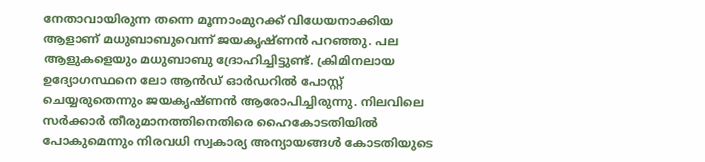നേതാവായിരുന്ന തന്നെ മൂന്നാംമുറക്ക് വിധേയനാക്കിയ ആളാണ് മധുബാബുവെന്ന് ജയകൃഷ്ണൻ പറഞ്ഞു. പല ആളുകളെയും മധുബാബു ദ്രോഹിച്ചിട്ടുണ്ട്. ക്രിമിനലായ ഉദ്യോഗസ്ഥനെ ലോ ആൻഡ് ഓർഡറിൽ പോസ്റ്റ് ചെയ്യരുതെന്നും ജയകൃഷ്ണൻ ആരോപിച്ചിരുന്നു. നിലവിലെ സർക്കാർ തീരുമാനത്തിനെതിരെ ഹൈകോടതിയിൽ പോകുമെന്നും നിരവധി സ്വകാര്യ അന്യായങ്ങൾ കോടതിയുടെ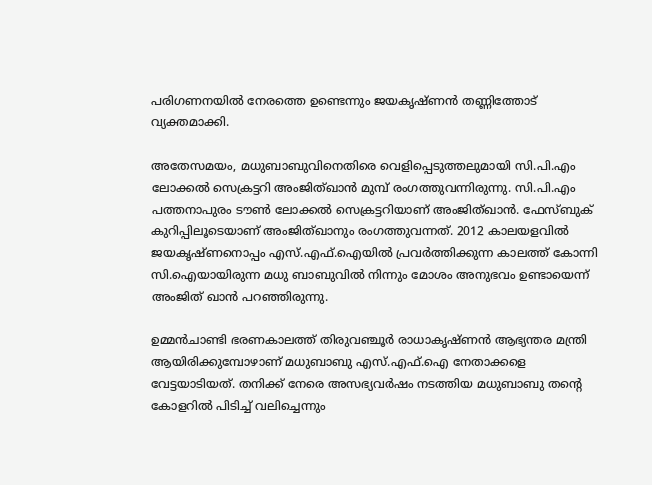പരിഗണനയിൽ നേരത്തെ ഉണ്ടെന്നും ജയകൃഷ്ണൻ തണ്ണിത്തോട് വ്യക്തമാക്കി.

അതേസമയം, മധുബാബുവിനെതിരെ വെളിപ്പെടുത്തലുമായി സി.പി.എം ലോക്കൽ സെക്രട്ടറി അംജിത്ഖാൻ മുമ്പ് രംഗത്തുവന്നിരുന്നു. സി.പി.എം പത്തനാപുരം ടൗൺ ലോക്കൽ സെക്രട്ടറിയാണ് അംജിത്ഖാൻ. ഫേസ്ബുക് കുറിപ്പിലൂടെയാണ് അംജിത്ഖാനും രംഗത്തുവന്നത്. 2012 കാലയളവിൽ ജയകൃഷ്ണനൊപ്പം എസ്.എഫ്.ഐയിൽ പ്രവർത്തിക്കുന്ന കാലത്ത് കോന്നി സി.ഐയായിരുന്ന മധു ബാബുവിൽ നിന്നും മോശം അനുഭവം ഉണ്ടായെന്ന് അംജിത് ഖാൻ പറഞ്ഞിരുന്നു.

ഉമ്മൻ‌ചാണ്ടി ഭരണകാലത്ത് തിരുവഞ്ചൂർ രാധാകൃഷ്ണൻ ആഭ്യന്തര മന്ത്രി ആയിരിക്കുമ്പോഴാണ് മധുബാബു എസ്.എഫ്.ഐ നേതാക്കളെ വേട്ടയാടിയത്. തനിക്ക് നേരെ അസഭ്യവർഷം നടത്തിയ മധുബാബു തന്റെ കോളറിൽ പിടിച്ച് വലിച്ചെന്നും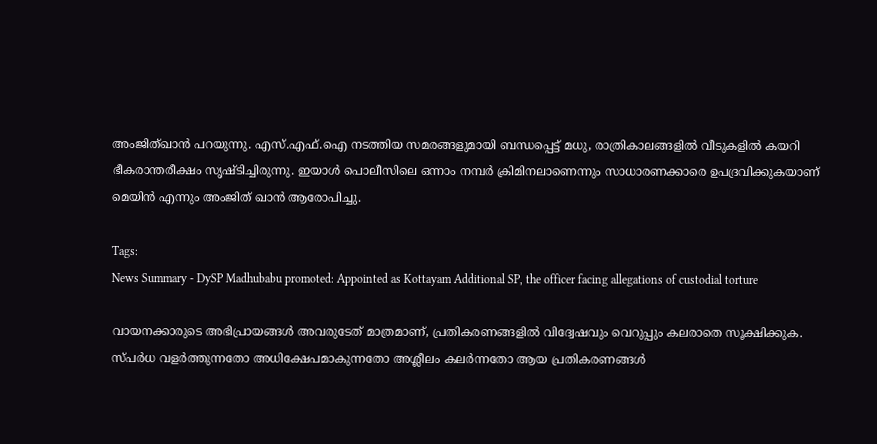അംജിത്ഖാൻ പറയുന്നു. എസ്.എഫ്.ഐ നടത്തിയ സമരങ്ങളുമായി ബന്ധപ്പെട്ട് മധു, രാത്രികാലങ്ങളിൽ വീടുകളിൽ കയറി ഭീകരാന്തരീക്ഷം സൃഷ്ടിച്ചിരുന്നു. ഇയാൾ പൊലീസിലെ ഒന്നാം നമ്പർ ക്രിമിനലാണെന്നും സാധാരണക്കാരെ ഉപദ്രവിക്കുകയാണ് മെയിൻ എന്നും അംജിത് ഖാൻ ആരോപിച്ചു.

Tags:
News Summary - DySP Madhubabu promoted: Appointed as Kottayam Additional SP, the officer facing allegations of custodial torture

വായനക്കാരുടെ അഭിപ്രായങ്ങള്‍ അവരുടേത് മാത്രമാണ്, പ്രതികരണങ്ങളിൽ വിദ്വേഷവും വെറുപ്പും കലരാതെ സൂക്ഷിക്കുക. സ്പർധ വളർത്തുന്നതോ അധിക്ഷേപമാകുന്നതോ അശ്ലീലം കലർന്നതോ ആയ പ്രതികരണങ്ങൾ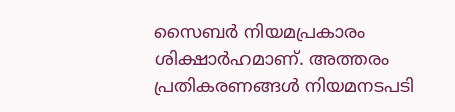സൈബർ നിയമപ്രകാരം ശിക്ഷാർഹമാണ്. അത്തരം പ്രതികരണങ്ങൾ നിയമനടപടി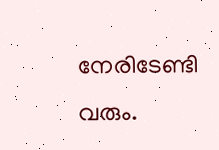നേരിടേണ്ടി വരും.